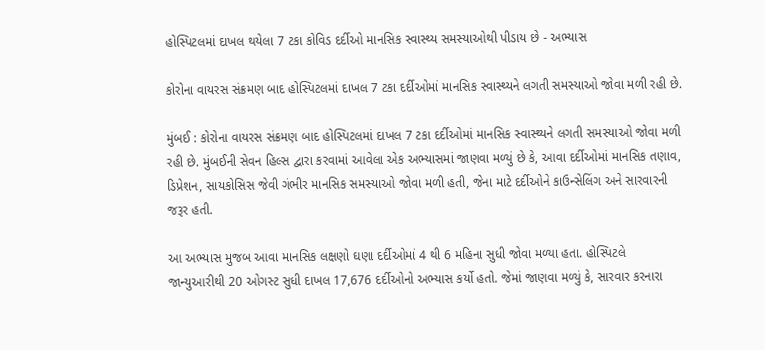હોસ્પિટલમાં દાખલ થયેલા 7 ટકા કોવિડ દર્દીઓ માનસિક સ્વાસ્થ્ય સમસ્યાઓથી પીડાય છે - અભ્યાસ

કોરોના વાયરસ સંક્રમણ બાદ હોસ્પિટલમાં દાખલ 7 ટકા દર્દીઓમાં માનસિક સ્વાસ્થ્યને લગતી સમસ્યાઓ જોવા મળી રહી છે.

મુંબઈ : કોરોના વાયરસ સંક્રમણ બાદ હોસ્પિટલમાં દાખલ 7 ટકા દર્દીઓમાં માનસિક સ્વાસ્થ્યને લગતી સમસ્યાઓ જોવા મળી રહી છે. મુંબઈની સેવન હિલ્સ દ્વારા કરવામાં આવેલા એક અભ્યાસમાં જાણવા મળ્યું છે કે, આવા દર્દીઓમાં માનસિક તણાવ, ડિપ્રેશન, સાયકોસિસ જેવી ગંભીર માનસિક સમસ્યાઓ જોવા મળી હતી, જેના માટે દર્દીઓને કાઉન્સેલિંગ અને સારવારની જરૂર હતી.

આ અભ્યાસ મુજબ આવા માનસિક લક્ષણો ઘણા દર્દીઓમાં 4 થી 6 મહિના સુધી જોવા મળ્યા હતા. હોસ્પિટલે જાન્યુઆરીથી 20 ઓગસ્ટ સુધી દાખલ 17,676 દર્દીઓનો અભ્યાસ કર્યો હતો. જેમાં જાણવા મળ્યું કે, સારવાર કરનારા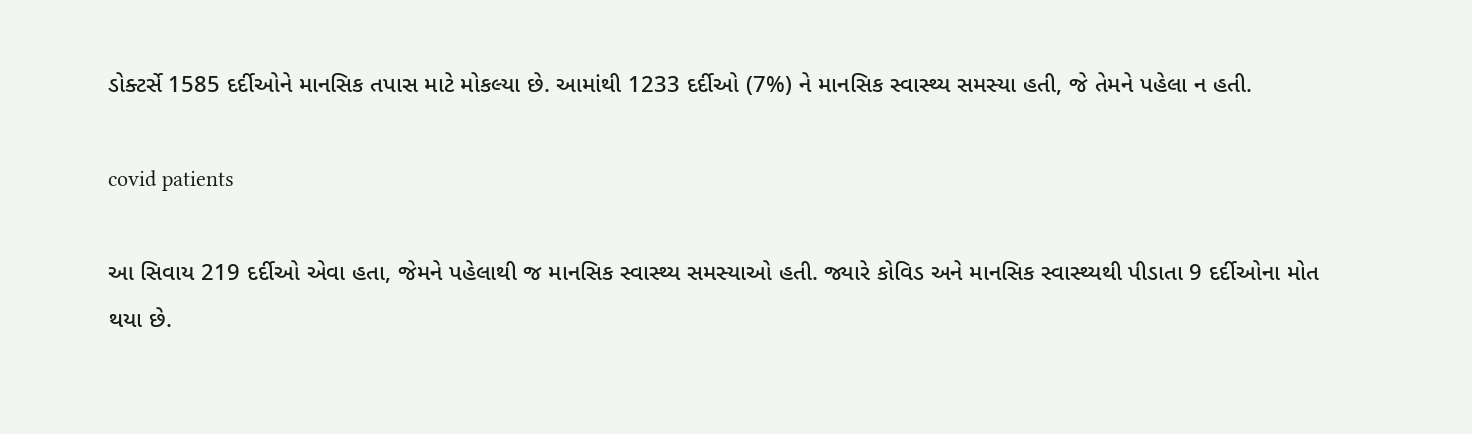ડોક્ટર્સે 1585 દર્દીઓને માનસિક તપાસ માટે મોકલ્યા છે. આમાંથી 1233 દર્દીઓ (7%) ને માનસિક સ્વાસ્થ્ય સમસ્યા હતી, જે તેમને પહેલા ન હતી.

covid patients

આ સિવાય 219 દર્દીઓ એવા હતા, જેમને પહેલાથી જ માનસિક સ્વાસ્થ્ય સમસ્યાઓ હતી. જ્યારે કોવિડ અને માનસિક સ્વાસ્થ્યથી પીડાતા 9 દર્દીઓના મોત થયા છે.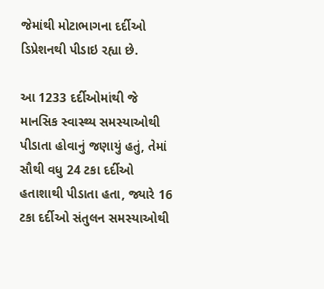જેમાંથી મોટાભાગના દર્દીઓ ડિપ્રેશનથી પીડાઇ રહ્યા છે.

આ 1233 દર્દીઓમાંથી જે માનસિક સ્વાસ્થ્ય સમસ્યાઓથી પીડાતા હોવાનું જણાયું હતું, તેમાં સૌથી વધુ 24 ટકા દર્દીઓ હતાશાથી પીડાતા હતા, જ્યારે 16 ટકા દર્દીઓ સંતુલન સમસ્યાઓથી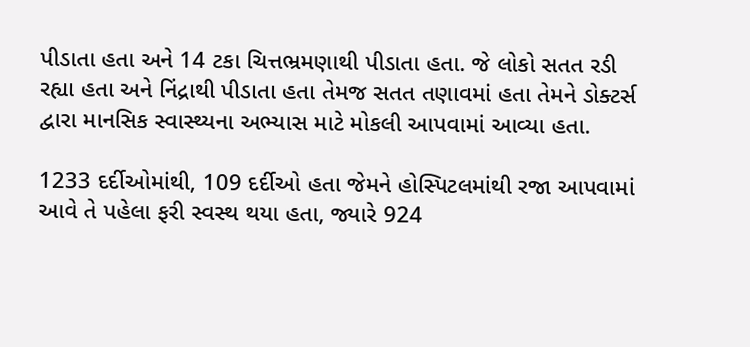પીડાતા હતા અને 14 ટકા ચિત્તભ્રમણાથી પીડાતા હતા. જે લોકો સતત રડી રહ્યા હતા અને નિંદ્રાથી પીડાતા હતા તેમજ સતત તણાવમાં હતા તેમને ડોક્ટર્સ દ્વારા માનસિક સ્વાસ્થ્યના અભ્યાસ માટે મોકલી આપવામાં આવ્યા હતા.

1233 દર્દીઓમાંથી, 109 દર્દીઓ હતા જેમને હોસ્પિટલમાંથી રજા આપવામાં આવે તે પહેલા ફરી સ્વસ્થ થયા હતા, જ્યારે 924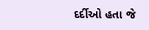દર્દીઓ હતા જે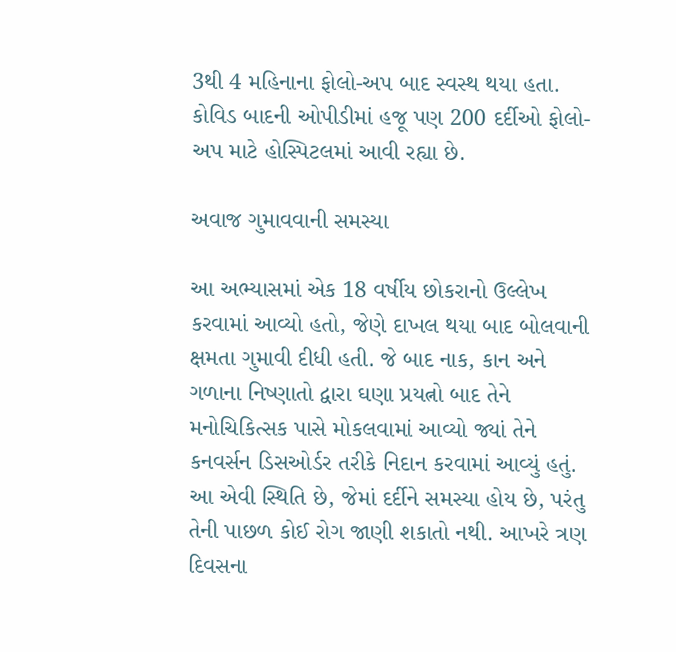3થી 4 મહિનાના ફોલો-અપ બાદ સ્વસ્થ થયા હતા. કોવિડ બાદની ઓપીડીમાં હજૂ પણ 200 દર્દીઓ ફોલો-અપ માટે હોસ્પિટલમાં આવી રહ્યા છે.

અવાજ ગુમાવવાની સમસ્યા

આ અભ્યાસમાં એક 18 વર્ષીય છોકરાનો ઉલ્લેખ કરવામાં આવ્યો હતો, જેણે દાખલ થયા બાદ બોલવાની ક્ષમતા ગુમાવી દીધી હતી. જે બાદ નાક, કાન અને ગળાના નિષ્ણાતો દ્વારા ઘણા પ્રયત્નો બાદ તેને મનોચિકિત્સક પાસે મોકલવામાં આવ્યો જ્યાં તેને કનવર્સન ડિસઓર્ડર તરીકે નિદાન કરવામાં આવ્યું હતું. આ એવી સ્થિતિ છે, જેમાં દર્દીને સમસ્યા હોય છે, પરંતુ તેની પાછળ કોઈ રોગ જાણી શકાતો નથી. આખરે ત્રણ દિવસના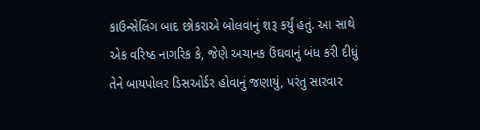કાઉન્સેલિંગ બાદ છોકરાએ બોલવાનું શરૂ કર્યું હતું. આ સાથે એક વરિષ્ઠ નાગરિક કે, જેણે અચાનક ઉંઘવાનું બંધ કરી દીધું તેને બાયપોલર ડિસઓર્ડર હોવાનું જણાયું, પરંતુ સારવાર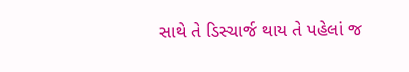સાથે તે ડિસ્ચાર્જ થાય તે પહેલાં જ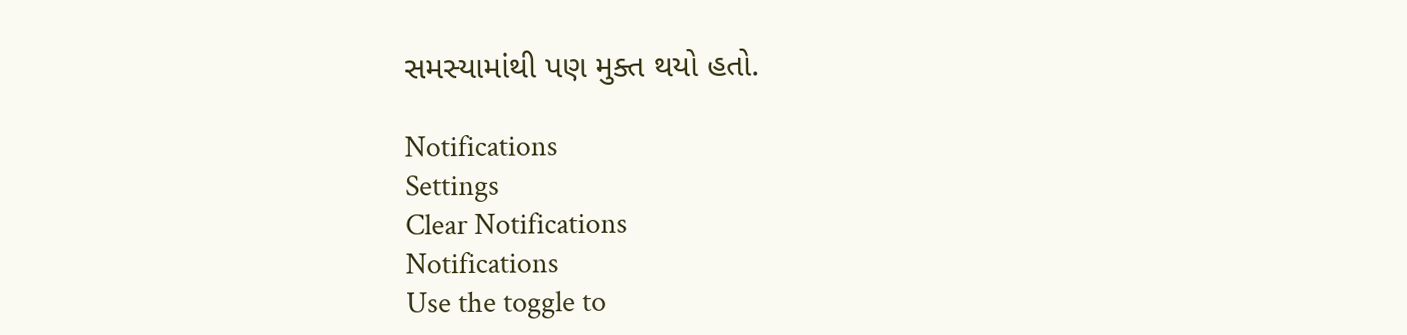સમસ્યામાંથી પણ મુક્ત થયો હતો.

Notifications
Settings
Clear Notifications
Notifications
Use the toggle to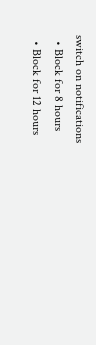switch on notifications
  • Block for 8 hours
  • Block for 12 hours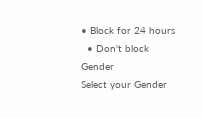• Block for 24 hours
  • Don't block
Gender
Select your Gender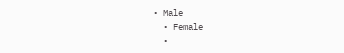• Male
  • Female
  •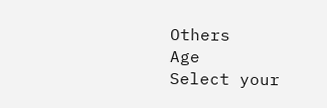Others
Age
Select your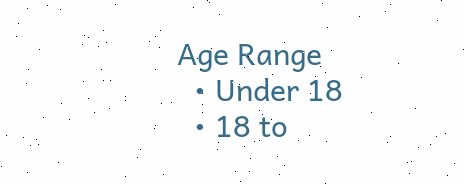Age Range
  • Under 18
  • 18 to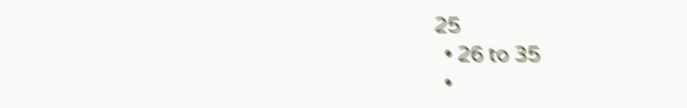25
  • 26 to 35
  •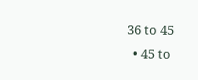36 to 45
  • 45 to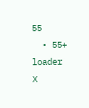55
  • 55+
loader
X